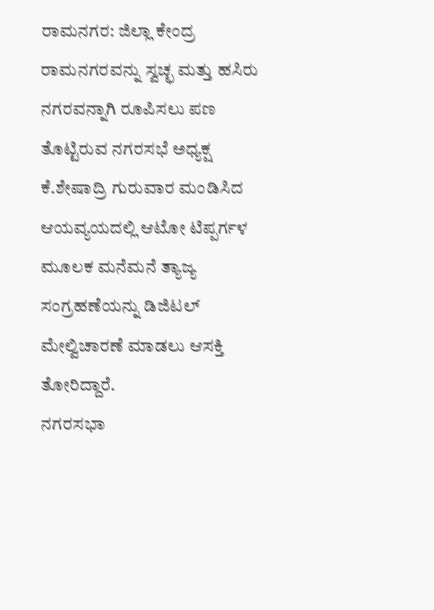ರಾಮನಗರ: ಜಿಲ್ಲಾ ಕೇಂದ್ರ ರಾಮನಗರವನ್ನು ಸ್ವಚ್ಛ ಮತ್ತು ಹಸಿರು ನಗರವನ್ನಾಗಿ ರೂಪಿಸಲು ಪಣ ತೊಟ್ಟಿರುವ ನಗರಸಭೆ ಅಧ್ಯಕ್ಷ ಕೆ.ಶೇಷಾದ್ರಿ ಗುರುವಾರ ಮಂಡಿಸಿದ ಆಯವ್ಯಯದಲ್ಲಿ ಆಟೋ ಟಿಪ್ಪರ್ಗಳ ಮೂಲಕ ಮನೆಮನೆ ತ್ಯಾಜ್ಯ ಸಂಗ್ರಹಣೆಯನ್ನು ಡಿಜಿಟಲ್ ಮೇಲ್ವಿಚಾರಣೆ ಮಾಡಲು ಆಸಕ್ತಿ ತೋರಿದ್ದಾರೆ.
ನಗರಸಭಾ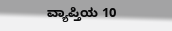ವ್ಯಾಪ್ತಿಯ 10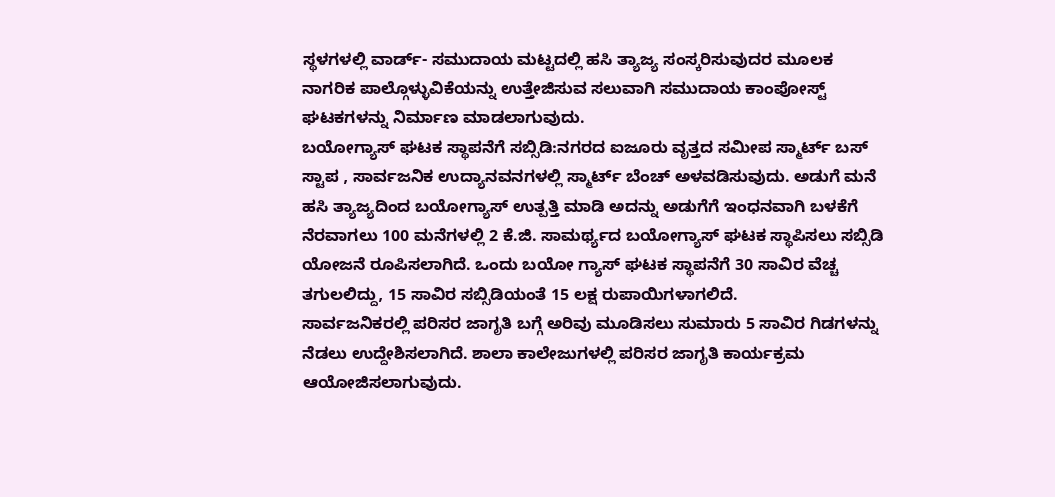ಸ್ಥಳಗಳಲ್ಲಿ ವಾರ್ಡ್- ಸಮುದಾಯ ಮಟ್ಟದಲ್ಲಿ ಹಸಿ ತ್ಯಾಜ್ಯ ಸಂಸ್ಕರಿಸುವುದರ ಮೂಲಕ ನಾಗರಿಕ ಪಾಲ್ಗೊಳ್ಳುವಿಕೆಯನ್ನು ಉತ್ತೇಜಿಸುವ ಸಲುವಾಗಿ ಸಮುದಾಯ ಕಾಂಪೋಸ್ಟ್ ಘಟಕಗಳನ್ನು ನಿರ್ಮಾಣ ಮಾಡಲಾಗುವುದು.
ಬಯೋಗ್ಯಾಸ್ ಘಟಕ ಸ್ಥಾಪನೆಗೆ ಸಬ್ಸಿಡಿ:ನಗರದ ಐಜೂರು ವೃತ್ತದ ಸಮೀಪ ಸ್ಮಾರ್ಟ್ ಬಸ್ ಸ್ಟಾಪ , ಸಾರ್ವಜನಿಕ ಉದ್ಯಾನವನಗಳಲ್ಲಿ ಸ್ಮಾರ್ಟ್ ಬೆಂಚ್ ಅಳವಡಿಸುವುದು. ಅಡುಗೆ ಮನೆ ಹಸಿ ತ್ಯಾಜ್ಯದಿಂದ ಬಯೋಗ್ಯಾಸ್ ಉತ್ಪತ್ತಿ ಮಾಡಿ ಅದನ್ನು ಅಡುಗೆಗೆ ಇಂಧನವಾಗಿ ಬಳಕೆಗೆ ನೆರವಾಗಲು 100 ಮನೆಗಳಲ್ಲಿ 2 ಕೆ.ಜಿ. ಸಾಮರ್ಥ್ಯದ ಬಯೋಗ್ಯಾಸ್ ಘಟಕ ಸ್ಥಾಪಿಸಲು ಸಬ್ಸಿಡಿ ಯೋಜನೆ ರೂಪಿಸಲಾಗಿದೆ. ಒಂದು ಬಯೋ ಗ್ಯಾಸ್ ಘಟಕ ಸ್ಥಾಪನೆಗೆ 30 ಸಾವಿರ ವೆಚ್ಚ ತಗುಲಲಿದ್ದು, 15 ಸಾವಿರ ಸಬ್ಸಿಡಿಯಂತೆ 15 ಲಕ್ಷ ರುಪಾಯಿಗಳಾಗಲಿದೆ.
ಸಾರ್ವಜನಿಕರಲ್ಲಿ ಪರಿಸರ ಜಾಗೃತಿ ಬಗ್ಗೆ ಅರಿವು ಮೂಡಿಸಲು ಸುಮಾರು 5 ಸಾವಿರ ಗಿಡಗಳನ್ನು ನೆಡಲು ಉದ್ದೇಶಿಸಲಾಗಿದೆ. ಶಾಲಾ ಕಾಲೇಜುಗಳಲ್ಲಿ ಪರಿಸರ ಜಾಗೃತಿ ಕಾರ್ಯಕ್ರಮ ಆಯೋಜಿಸಲಾಗುವುದು.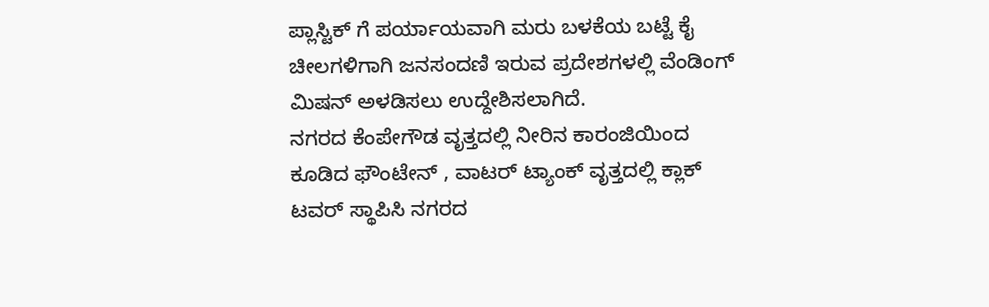ಪ್ಲಾಸ್ಟಿಕ್ ಗೆ ಪರ್ಯಾಯವಾಗಿ ಮರು ಬಳಕೆಯ ಬಟ್ಟೆ ಕೈ ಚೀಲಗಳಿಗಾಗಿ ಜನಸಂದಣಿ ಇರುವ ಪ್ರದೇಶಗಳಲ್ಲಿ ವೆಂಡಿಂಗ್ ಮಿಷನ್ ಅಳಡಿಸಲು ಉದ್ದೇಶಿಸಲಾಗಿದೆ.
ನಗರದ ಕೆಂಪೇಗೌಡ ವೃತ್ತದಲ್ಲಿ ನೀರಿನ ಕಾರಂಜಿಯಿಂದ ಕೂಡಿದ ಫೌಂಟೇನ್ , ವಾಟರ್ ಟ್ಯಾಂಕ್ ವೃತ್ತದಲ್ಲಿ ಕ್ಲಾಕ್ ಟವರ್ ಸ್ಥಾಪಿಸಿ ನಗರದ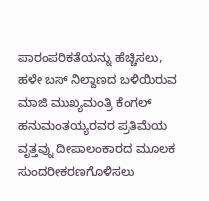ಪಾರಂಪರಿಕತೆಯನ್ನು ಹೆಚ್ಚಿಸಲು, ಹಳೇ ಬಸ್ ನಿಲ್ದಾಣದ ಬಳಿಯಿರುವ ಮಾಜಿ ಮುಖ್ಯಮಂತ್ರಿ ಕೆಂಗಲ್ ಹನುಮಂತಯ್ಯರವರ ಪ್ರತಿಮೆಯ ವೃತ್ತವ್ನು ದೀಪಾಲಂಕಾರದ ಮೂಲಕ ಸುಂದರೀಕರಣಗೊಳಿಸಲು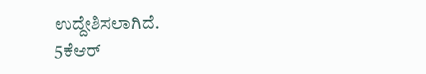ಉದ್ದೇಶಿಸಲಾಗಿದೆ.
5ಕೆಆರ್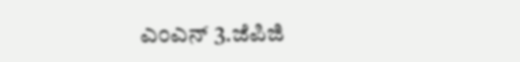ಎಂಎನ್ 3.ಜೆಪಿಜಿ